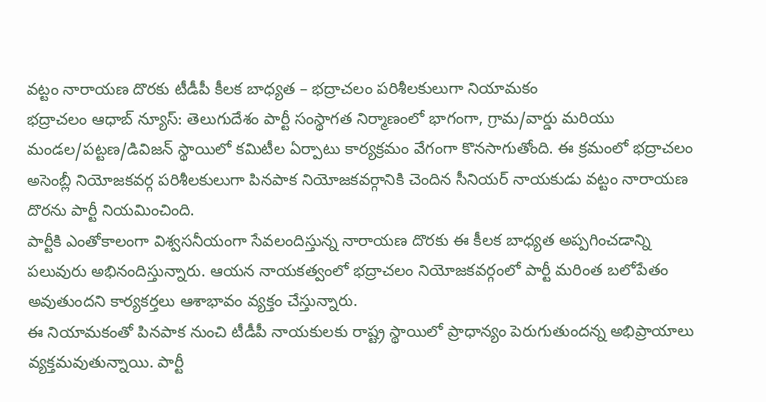వట్టం నారాయణ దొరకు టీడీపీ కీలక బాధ్యత – భద్రాచలం పరిశీలకులుగా నియామకం
భద్రాచలం ఆధాబ్ న్యూస్: తెలుగుదేశం పార్టీ సంస్థాగత నిర్మాణంలో భాగంగా, గ్రామ/వార్డు మరియు మండల/పట్టణ/డివిజన్ స్థాయిలో కమిటీల ఏర్పాటు కార్యక్రమం వేగంగా కొనసాగుతోంది. ఈ క్రమంలో భద్రాచలం అసెంబ్లీ నియోజకవర్గ పరిశీలకులుగా పినపాక నియోజకవర్గానికి చెందిన సీనియర్ నాయకుడు వట్టం నారాయణ దొరను పార్టీ నియమించింది.
పార్టీకి ఎంతోకాలంగా విశ్వసనీయంగా సేవలందిస్తున్న నారాయణ దొరకు ఈ కీలక బాధ్యత అప్పగించడాన్ని పలువురు అభినందిస్తున్నారు. ఆయన నాయకత్వంలో భద్రాచలం నియోజకవర్గంలో పార్టీ మరింత బలోపేతం అవుతుందని కార్యకర్తలు ఆశాభావం వ్యక్తం చేస్తున్నారు.
ఈ నియామకంతో పినపాక నుంచి టీడీపీ నాయకులకు రాష్ట్ర స్థాయిలో ప్రాధాన్యం పెరుగుతుందన్న అభిప్రాయాలు వ్యక్తమవుతున్నాయి. పార్టీ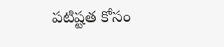పటిష్టత కోసం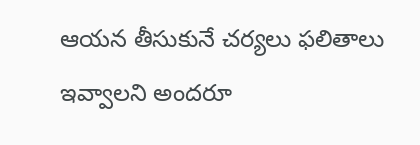ఆయన తీసుకునే చర్యలు ఫలితాలు ఇవ్వాలని అందరూ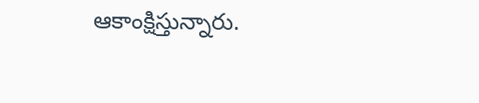ఆకాంక్షిస్తున్నారు.